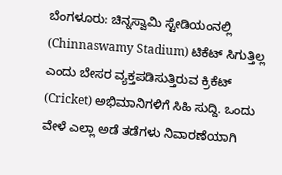ಬೆಂಗಳೂರು: ಚಿನ್ನಸ್ವಾಮಿ ಸ್ಟೇಡಿಯಂನಲ್ಲಿ (Chinnaswamy Stadium) ಟಿಕೆಟ್ ಸಿಗುತ್ತಿಲ್ಲ ಎಂದು ಬೇಸರ ವ್ಯಕ್ತಪಡಿಸುತ್ತಿರುವ ಕ್ರಿಕೆಟ್ (Cricket) ಅಭಿಮಾನಿಗಳಿಗೆ ಸಿಹಿ ಸುದ್ದಿ. ಒಂದು ವೇಳೆ ಎಲ್ಲಾ ಅಡೆ ತಡೆಗಳು ನಿವಾರಣೆಯಾಗಿ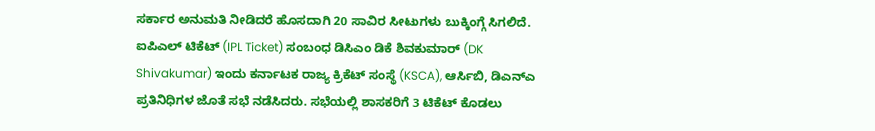ಸರ್ಕಾರ ಅನುಮತಿ ನೀಡಿದರೆ ಹೊಸದಾಗಿ 20 ಸಾವಿರ ಸೀಟುಗಳು ಬುಕ್ಕಿಂಗ್ಗೆ ಸಿಗಲಿದೆ.
ಐಪಿಎಲ್ ಟಿಕೆಟ್ (IPL Ticket) ಸಂಬಂಧ ಡಿಸಿಎಂ ಡಿಕೆ ಶಿವಕುಮಾರ್ (DK Shivakumar) ಇಂದು ಕರ್ನಾಟಕ ರಾಜ್ಯ ಕ್ರಿಕೆಟ್ ಸಂಸ್ಥೆ (KSCA), ಆರ್ಸಿಬಿ, ಡಿಎನ್ಎ ಪ್ರತಿನಿಧಿಗಳ ಜೊತೆ ಸಭೆ ನಡೆಸಿದರು. ಸಭೆಯಲ್ಲಿ ಶಾಸಕರಿಗೆ 3 ಟಿಕೆಟ್ ಕೊಡಲು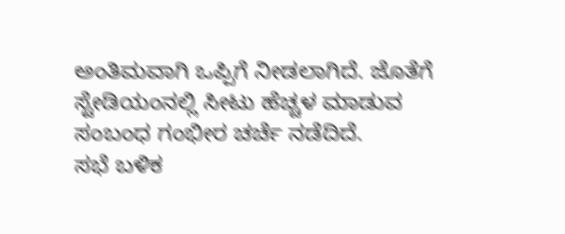ಅಂತಿಮವಾಗಿ ಒಪ್ಪಿಗೆ ನೀಡಲಾಗಿದೆ. ಜೊತೆಗೆ ಸ್ಟೇಡಿಯಂನಲ್ಲಿ ಸೀಟು ಹೆಚ್ಚಳ ಮಾಡುವ ಸಂಬಂಧ ಗಂಭೀರ ಚರ್ಚೆ ನಡೆದಿದೆ.
ಸಭೆ ಬಳಿಕ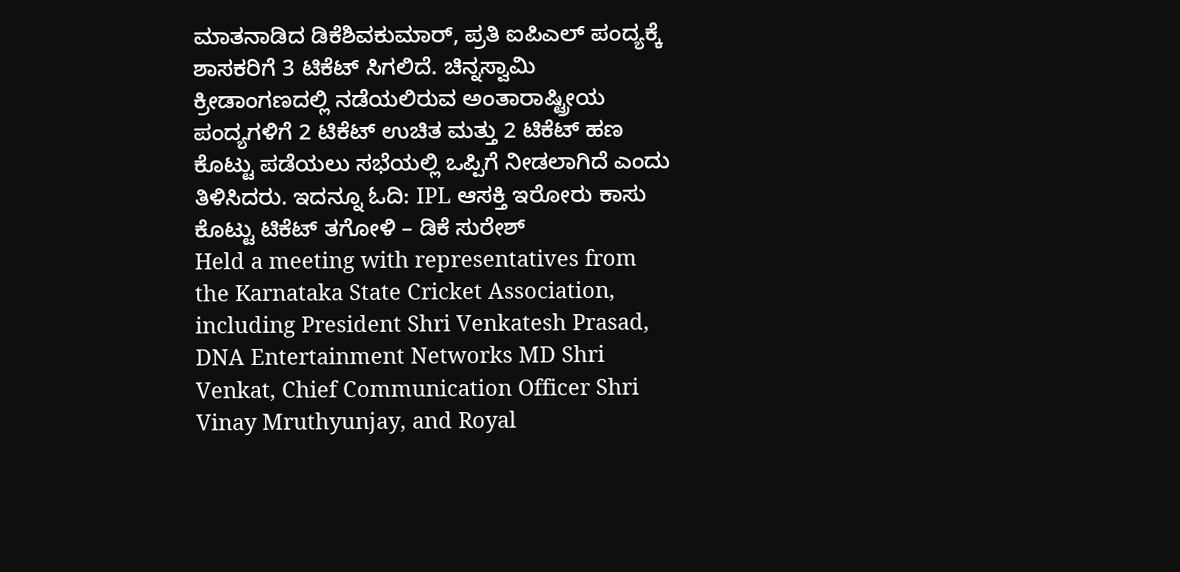ಮಾತನಾಡಿದ ಡಿಕೆಶಿವಕುಮಾರ್, ಪ್ರತಿ ಐಪಿಎಲ್ ಪಂದ್ಯಕ್ಕೆ ಶಾಸಕರಿಗೆ 3 ಟಿಕೆಟ್ ಸಿಗಲಿದೆ. ಚಿನ್ನಸ್ವಾಮಿ ಕ್ರೀಡಾಂಗಣದಲ್ಲಿ ನಡೆಯಲಿರುವ ಅಂತಾರಾಷ್ಟ್ರೀಯ ಪಂದ್ಯಗಳಿಗೆ 2 ಟಿಕೆಟ್ ಉಚಿತ ಮತ್ತು 2 ಟಿಕೆಟ್ ಹಣ ಕೊಟ್ಟು ಪಡೆಯಲು ಸಭೆಯಲ್ಲಿ ಒಪ್ಪಿಗೆ ನೀಡಲಾಗಿದೆ ಎಂದು ತಿಳಿಸಿದರು. ಇದನ್ನೂ ಓದಿ: IPL ಆಸಕ್ತಿ ಇರೋರು ಕಾಸು ಕೊಟ್ಟು ಟಿಕೆಟ್ ತಗೋಳಿ – ಡಿಕೆ ಸುರೇಶ್
Held a meeting with representatives from the Karnataka State Cricket Association, including President Shri Venkatesh Prasad, DNA Entertainment Networks MD Shri Venkat, Chief Communication Officer Shri Vinay Mruthyunjay, and Royal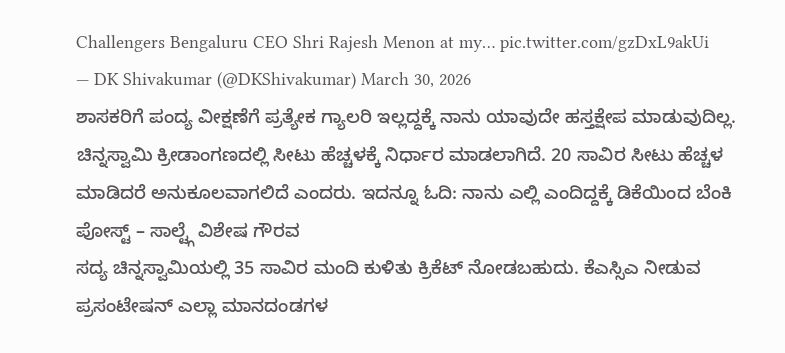Challengers Bengaluru CEO Shri Rajesh Menon at my… pic.twitter.com/gzDxL9akUi
— DK Shivakumar (@DKShivakumar) March 30, 2026
ಶಾಸಕರಿಗೆ ಪಂದ್ಯ ವೀಕ್ಷಣೆಗೆ ಪ್ರತ್ಯೇಕ ಗ್ಯಾಲರಿ ಇಲ್ಲದ್ದಕ್ಕೆ ನಾನು ಯಾವುದೇ ಹಸ್ತಕ್ಷೇಪ ಮಾಡುವುದಿಲ್ಲ. ಚಿನ್ನಸ್ವಾಮಿ ಕ್ರೀಡಾಂಗಣದಲ್ಲಿ ಸೀಟು ಹೆಚ್ಚಳಕ್ಕೆ ನಿರ್ಧಾರ ಮಾಡಲಾಗಿದೆ. 20 ಸಾವಿರ ಸೀಟು ಹೆಚ್ಚಳ ಮಾಡಿದರೆ ಅನುಕೂಲವಾಗಲಿದೆ ಎಂದರು. ಇದನ್ನೂ ಓದಿ: ನಾನು ಎಲ್ಲಿ ಎಂದಿದ್ದಕ್ಕೆ ಡಿಕೆಯಿಂದ ಬೆಂಕಿ ಪೋಸ್ಟ್ – ಸಾಲ್ಟ್ಗೆ ವಿಶೇಷ ಗೌರವ
ಸದ್ಯ ಚಿನ್ನಸ್ವಾಮಿಯಲ್ಲಿ 35 ಸಾವಿರ ಮಂದಿ ಕುಳಿತು ಕ್ರಿಕೆಟ್ ನೋಡಬಹುದು. ಕೆಎಸ್ಸಿಎ ನೀಡುವ ಪ್ರಸಂಟೇಷನ್ ಎಲ್ಲಾ ಮಾನದಂಡಗಳ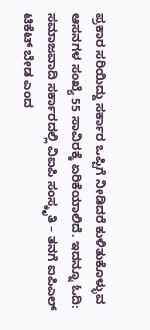ಪ್ರಕಾರ ಸರಿಯಿದ್ದು ಸರ್ಕಾರ ಒಪ್ಪಿಗೆ ನೀಡಿದರೆ ಕುಳಿತುಕೊಳ್ಳುವ ಆಸನಗಳ ಸಂಖ್ಯೆ 55 ಸಾವಿರಕ್ಕೆ ಏರಿಕೆಯಾಲಿದೆ. ಇದನ್ನೂ ಓದಿ: ಸಮಾಜವಾದಿ ಸರ್ಕಾರದಲ್ಲಿ ವಿಐಪಿ ಸಂಸ್ಕೃತಿ – ತನಗೆ ಐಪಿಎಲ್ ಟಿಕೆಟ್ ಬೇಡ ಎಂದ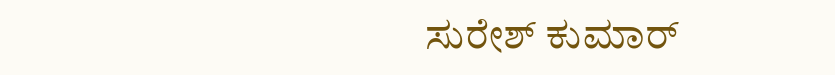ಸುರೇಶ್ ಕುಮಾರ್